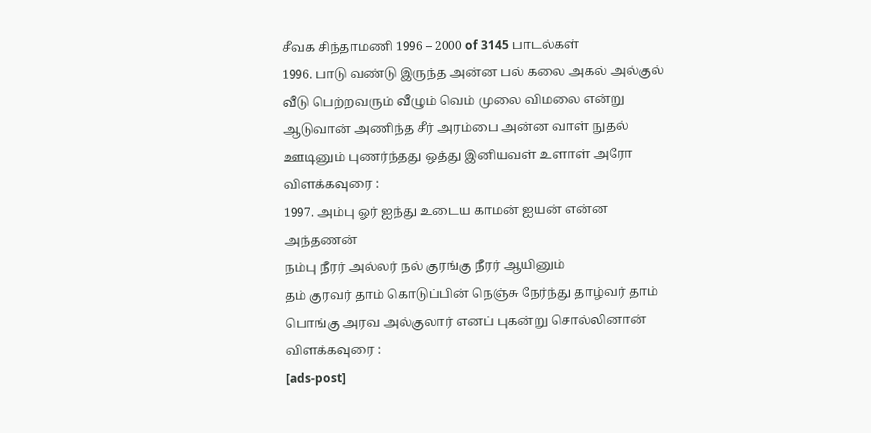சீவக சிந்தாமணி 1996 – 2000 of 3145 பாடல்கள்
1996. பாடு வண்டு இருந்த அன்ன பல் கலை அகல் அல்குல்
வீடு பெற்றவரும் வீழும் வெம் முலை விமலை என்று
ஆடுவான் அணிந்த சீர் அரம்பை அன்ன வாள் நுதல்
ஊடினும் புணர்ந்தது ஒத்து இனியவள் உளாள் அரோ
விளக்கவுரை :
1997. அம்பு ஓர் ஐந்து உடைய காமன் ஐயன் என்ன அந்தணன்
நம்பு நீரர் அல்லர் நல் குரங்கு நீரர் ஆயினும்
தம் குரவர் தாம் கொடுப்பின் நெஞ்சு நேர்ந்து தாழ்வர் தாம்
பொங்கு அரவ அல்குலார் எனப் புகன்று சொல்லினான்
விளக்கவுரை :
[ads-post]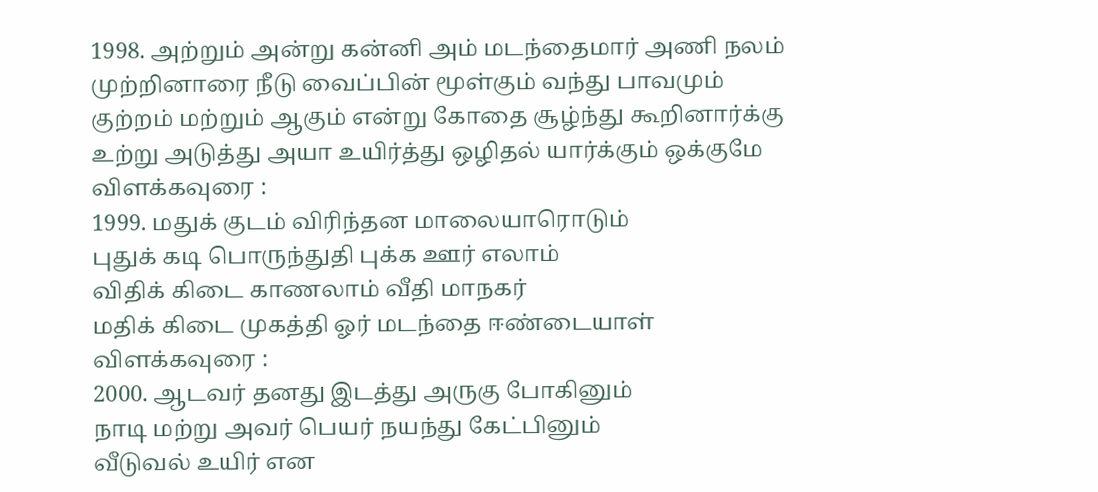1998. அற்றும் அன்று கன்னி அம் மடந்தைமார் அணி நலம்
முற்றினாரை நீடு வைப்பின் மூள்கும் வந்து பாவமும்
குற்றம் மற்றும் ஆகும் என்று கோதை சூழ்ந்து கூறினார்க்கு
உற்று அடுத்து அயா உயிர்த்து ஒழிதல் யார்க்கும் ஒக்குமே
விளக்கவுரை :
1999. மதுக் குடம் விரிந்தன மாலையாரொடும்
புதுக் கடி பொருந்துதி புக்க ஊர் எலாம்
விதிக் கிடை காணலாம் வீதி மாநகர்
மதிக் கிடை முகத்தி ஓர் மடந்தை ஈண்டையாள்
விளக்கவுரை :
2000. ஆடவர் தனது இடத்து அருகு போகினும்
நாடி மற்று அவர் பெயர் நயந்து கேட்பினும்
வீடுவல் உயிர் என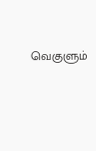வெகுளும்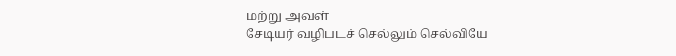மற்று அவள்
சேடியர் வழிபடச் செல்லும் செல்வியே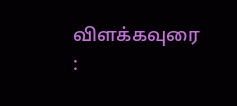விளக்கவுரை :